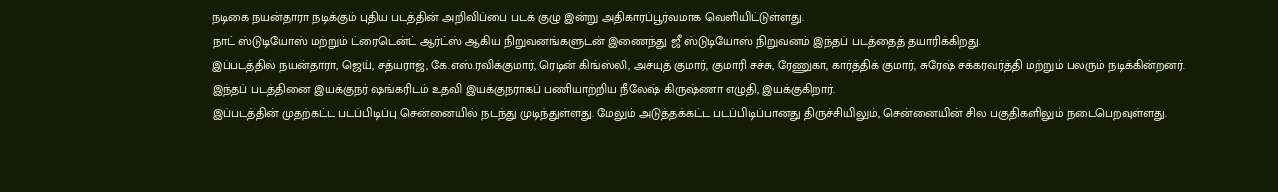நடிகை நயன்தாரா நடிக்கும் புதிய படத்தின் அறிவிப்பை படக் குழு இன்று அதிகாரப்பூர்வமாக வெளியிட்டுள்ளது.
நாட் ஸ்டுடியோஸ் மற்றும் ட்ரைடென்ட் ஆர்ட்ஸ் ஆகிய நிறுவனங்களுடன் இணைந்து ஜீ ஸ்டுடியோஸ் நிறுவனம் இந்தப் படத்தைத் தயாரிக்கிறது.
இப்படத்தில் நயன்தாரா, ஜெய், சத்யராஜ், கே.எஸ்.ரவிக்குமார், ரெடின் கிங்ஸ்லி, அச்யுத் குமார், குமாரி சச்சு, ரேணுகா, கார்த்திக் குமார், சுரேஷ் சக்கரவர்த்தி மற்றும் பலரும் நடிக்கின்றனர்.
இந்தப் படத்தினை இயக்குநர் ஷங்கரிடம் உதவி இயக்குநராகப் பணியாற்றிய நீலேஷ் கிருஷ்ணா எழுதி, இயக்குகிறார்.
இப்படத்தின் முதற்கட்ட படப்பிடிப்பு சென்னையில் நடந்து முடிந்துள்ளது. மேலும் அடுத்தக்கட்ட படப்பிடிப்பானது திருச்சியிலும், சென்னையின் சில பகுதிகளிலும் நடைபெறவுள்ளது.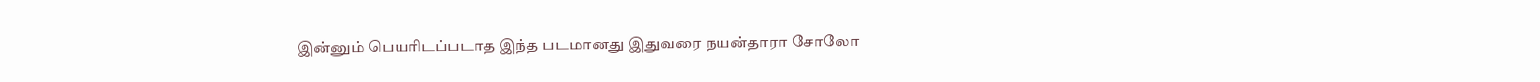இன்னும் பெயரிடப்படாத இந்த படமானது இதுவரை நயன்தாரா சோலோ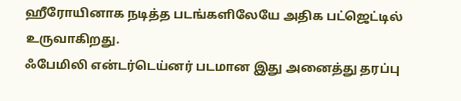ஹீரோயினாக நடித்த படங்களிலேயே அதிக பட்ஜெட்டில் உருவாகிறது.
ஃபேமிலி என்டர்டெய்னர் படமான இது அனைத்து தரப்பு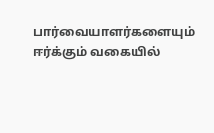பார்வையாளர்களையும் ஈர்க்கும் வகையில்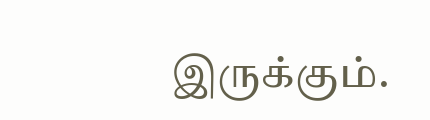இருக்கும்.